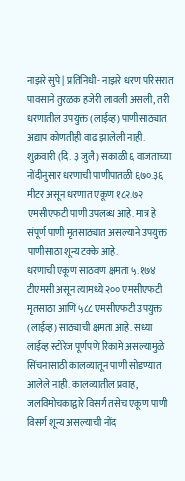नाझरे सुपे | प्रतिनिधी- नाझरे धरण परिसरात पावसाने तुरळक हजेरी लावली असली, तरी धरणातील उपयुक्त (लाईव्ह) पाणीसाठ्यात अद्याप कोणतीही वाढ झालेली नाही. शुक्रवारी (दि. ३ जुलै) सकाळी ६ वाजताच्या नोंदीनुसार धरणाची पाणीपातळी ६७०.३६ मीटर असून धरणात एकूण १८२.७२ एमसीएफटी पाणी उपलब्ध आहे. मात्र हे संपूर्ण पाणी मृतसाठ्यात असल्याने उपयुक्त पाणीसाठा शून्य टक्के आहे.
धरणाची एकूण साठवण क्षमता ५.१७४ टीएमसी असून त्यामध्ये २०० एमसीएफटी मृतसाठा आणि ५८८ एमसीएफटी उपयुक्त (लाईव्ह) साठ्याची क्षमता आहे. सध्या लाईव्ह स्टोरेज पूर्णपणे रिकामे असल्यामुळे सिंचनासाठी कालव्यातून पाणी सोडण्यात आलेले नाही. कालव्यातील प्रवाह, जलविमोचकाद्वारे विसर्ग तसेच एकूण पाणी विसर्ग शून्य असल्याची नोंद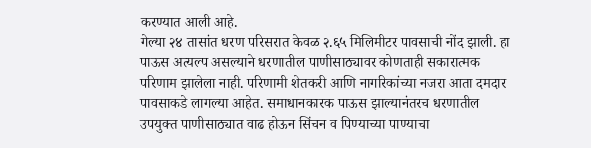करण्यात आली आहे.
गेल्या २४ तासांत धरण परिसरात केवळ २.६५ मिलिमीटर पावसाची नोंद झाली. हा पाऊस अत्यल्प असल्याने धरणातील पाणीसाठ्यावर कोणताही सकारात्मक परिणाम झालेला नाही. परिणामी शेतकरी आणि नागरिकांच्या नजरा आता दमदार पावसाकडे लागल्या आहेत. समाधानकारक पाऊस झाल्यानंतरच धरणातील उपयुक्त पाणीसाठ्यात वाढ होऊन सिंचन व पिण्याच्या पाण्याचा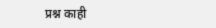प्रश्न काही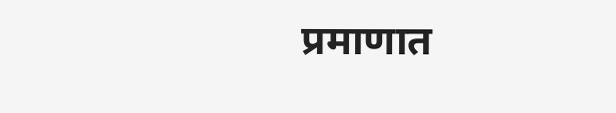प्रमाणात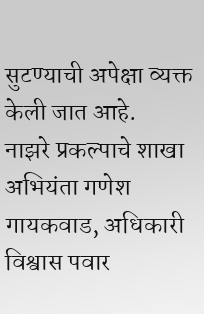सुटण्याची अपेक्षा व्यक्त केली जात आहे.
नाझरे प्रकल्पाचे शाखा अभियंता गणेश गायकवाड, अधिकारी विश्वास पवार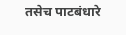तसेच पाटबंधारे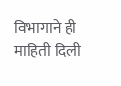विभागाने ही माहिती दिली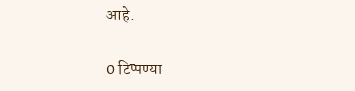आहे.

0 टिप्पण्या